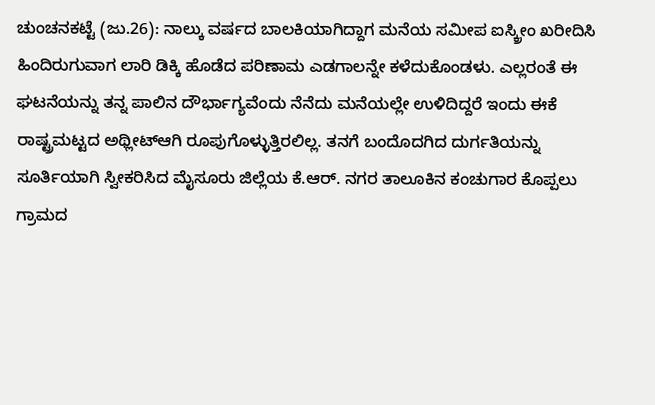ಚುಂಚನಕಟ್ಟೆ (ಜು.26): ನಾಲ್ಕು ವರ್ಷದ ಬಾಲಕಿಯಾಗಿದ್ದಾಗ ಮನೆಯ ಸಮೀಪ ಐಸ್ಕ್ರೀಂ ಖರೀದಿಸಿ ಹಿಂದಿರುಗುವಾಗ ಲಾರಿ ಡಿಕ್ಕಿ ಹೊಡೆದ ಪರಿಣಾಮ ಎಡಗಾಲನ್ನೇ ಕಳೆದುಕೊಂಡಳು. ಎಲ್ಲರಂತೆ ಈ ಘಟನೆಯನ್ನು ತನ್ನ ಪಾಲಿನ ದೌರ್ಭಾಗ್ಯವೆಂದು ನೆನೆದು ಮನೆಯಲ್ಲೇ ಉಳಿದಿದ್ದರೆ ಇಂದು ಈಕೆ ರಾಷ್ಟ್ರಮಟ್ಟದ ಅಥ್ಲೀಟ್ಆಗಿ ರೂಪುಗೊಳ್ಳುತ್ತಿರಲಿಲ್ಲ. ತನಗೆ ಬಂದೊದಗಿದ ದುರ್ಗತಿಯನ್ನು ಸೂರ್ತಿಯಾಗಿ ಸ್ವೀಕರಿಸಿದ ಮೈಸೂರು ಜಿಲ್ಲೆಯ ಕೆ.ಆರ್. ನಗರ ತಾಲೂಕಿನ ಕಂಚುಗಾರ ಕೊಪ್ಪಲು ಗ್ರಾಮದ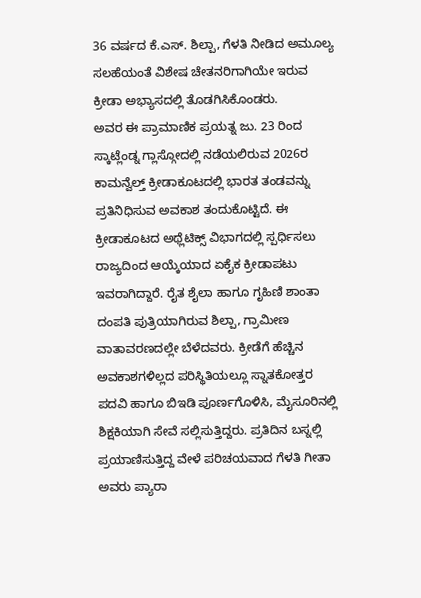36 ವರ್ಷದ ಕೆ.ಎಸ್. ಶಿಲ್ಪಾ, ಗೆಳತಿ ನೀಡಿದ ಅಮೂಲ್ಯ ಸಲಹೆಯಂತೆ ವಿಶೇಷ ಚೇತನರಿಗಾಗಿಯೇ ಇರುವ ಕ್ರೀಡಾ ಅಭ್ಯಾಸದಲ್ಲಿ ತೊಡಗಿಸಿಕೊಂಡರು.
ಅವರ ಈ ಪ್ರಾಮಾಣಿಕ ಪ್ರಯತ್ನ ಜು. 23 ರಿಂದ ಸ್ಕಾಟ್ಲೆಂಡ್ನ ಗ್ಲಾಸ್ಗೋದಲ್ಲಿ ನಡೆಯಲಿರುವ 2026ರ ಕಾಮನ್ವೆಲ್ತ್ ಕ್ರೀಡಾಕೂಟದಲ್ಲಿ ಭಾರತ ತಂಡವನ್ನು ಪ್ರತಿನಿಧಿಸುವ ಅವಕಾಶ ತಂದುಕೊಟ್ಟಿದೆ. ಈ ಕ್ರೀಡಾಕೂಟದ ಅಥ್ಲೆಟಿಕ್ಸ್ ವಿಭಾಗದಲ್ಲಿ ಸ್ಪರ್ಧಿಸಲು ರಾಜ್ಯದಿಂದ ಆಯ್ಕೆಯಾದ ಏಕೈಕ ಕ್ರೀಡಾಪಟು ಇವರಾಗಿದ್ದಾರೆ. ರೈತ ಶೈಲಾ ಹಾಗೂ ಗೃಹಿಣಿ ಶಾಂತಾ ದಂಪತಿ ಪುತ್ರಿಯಾಗಿರುವ ಶಿಲ್ಪಾ, ಗ್ರಾಮೀಣ ವಾತಾವರಣದಲ್ಲೇ ಬೆಳೆದವರು. ಕ್ರೀಡೆಗೆ ಹೆಚ್ಚಿನ ಅವಕಾಶಗಳಿಲ್ಲದ ಪರಿಸ್ಥಿತಿಯಲ್ಲೂ ಸ್ನಾತಕೋತ್ತರ ಪದವಿ ಹಾಗೂ ಬಿಇಡಿ ಪೂರ್ಣಗೊಳಿಸಿ, ಮೈಸೂರಿನಲ್ಲಿ ಶಿಕ್ಷಕಿಯಾಗಿ ಸೇವೆ ಸಲ್ಲಿಸುತ್ತಿದ್ದರು. ಪ್ರತಿದಿನ ಬಸ್ನಲ್ಲಿ ಪ್ರಯಾಣಿಸುತ್ತಿದ್ದ ವೇಳೆ ಪರಿಚಯವಾದ ಗೆಳತಿ ಗೀತಾ ಅವರು ಪ್ಯಾರಾ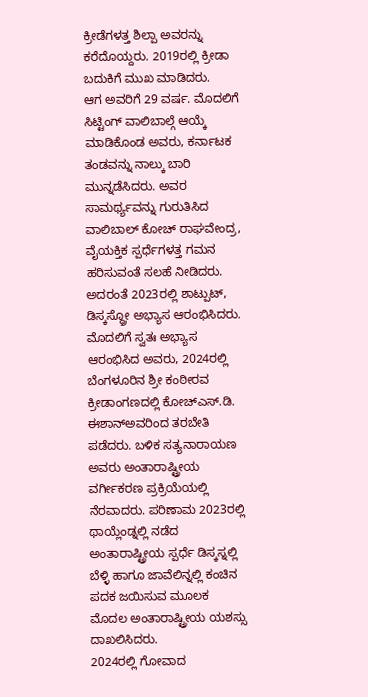ಕ್ರೀಡೆಗಳತ್ತ ಶಿಲ್ಪಾ ಅವರನ್ನು ಕರೆದೊಯ್ದರು. 2019ರಲ್ಲಿ ಕ್ರೀಡಾ ಬದುಕಿಗೆ ಮುಖ ಮಾಡಿದರು.
ಆಗ ಅವರಿಗೆ 29 ವರ್ಷ. ಮೊದಲಿಗೆ ಸಿಟ್ಟಿಂಗ್ ವಾಲಿಬಾಲ್ಗೆ ಆಯ್ಕೆ ಮಾಡಿಕೊಂಡ ಅವರು, ಕರ್ನಾಟಕ ತಂಡವನ್ನು ನಾಲ್ಕು ಬಾರಿ ಮುನ್ನಡೆಸಿದರು. ಅವರ ಸಾಮರ್ಥ್ಯವನ್ನು ಗುರುತಿಸಿದ ವಾಲಿಬಾಲ್ ಕೋಚ್ ರಾಘವೇಂದ್ರ, ವೈಯಕ್ತಿಕ ಸ್ಪರ್ಧೆಗಳತ್ತ ಗಮನ ಹರಿಸುವಂತೆ ಸಲಹೆ ನೀಡಿದರು. ಅದರಂತೆ 2023ರಲ್ಲಿ ಶಾಟ್ಪುಟ್, ಡಿಸ್ಕಸ್ಥ್ರೋ ಅಭ್ಯಾಸ ಆರಂಭಿಸಿದರು. ಮೊದಲಿಗೆ ಸ್ವತಃ ಅಭ್ಯಾಸ ಆರಂಭಿಸಿದ ಅವರು, 2024ರಲ್ಲಿ ಬೆಂಗಳೂರಿನ ಶ್ರೀ ಕಂಠೀರವ ಕ್ರೀಡಾಂಗಣದಲ್ಲಿ ಕೋಚ್ಎಸ್.ಡಿ. ಈಶಾನ್ಅವರಿಂದ ತರಬೇತಿ ಪಡೆದರು. ಬಳಿಕ ಸತ್ಯನಾರಾಯಣ ಅವರು ಅಂತಾರಾಷ್ಟ್ರೀಯ ವರ್ಗೀಕರಣ ಪ್ರಕ್ರಿಯೆಯಲ್ಲಿ ನೆರವಾದರು. ಪರಿಣಾಮ 2023ರಲ್ಲಿ ಥಾಯ್ಲೆಂಡ್ನಲ್ಲಿ ನಡೆದ ಅಂತಾರಾಷ್ಟ್ರೀಯ ಸ್ಪರ್ಧೆ ಡಿಸ್ಕಸ್ನಲ್ಲಿ ಬೆಳ್ಳಿ ಹಾಗೂ ಜಾವೆಲಿನ್ನಲ್ಲಿ ಕಂಚಿನ ಪದಕ ಜಯಿಸುವ ಮೂಲಕ ಮೊದಲ ಅಂತಾರಾಷ್ಟ್ರೀಯ ಯಶಸ್ಸು ದಾಖಲಿಸಿದರು.
2024ರಲ್ಲಿ ಗೋವಾದ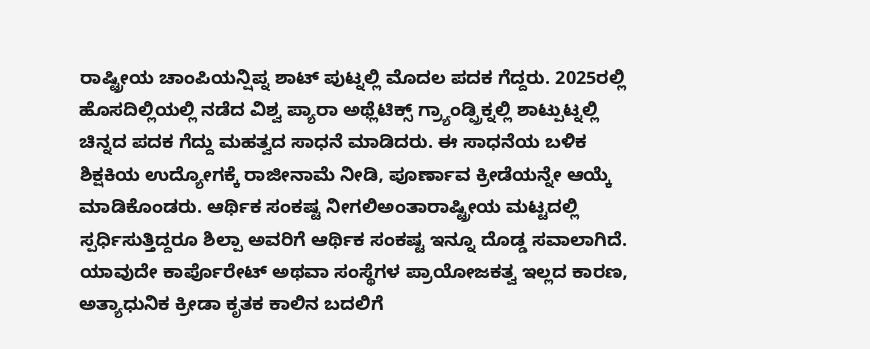ರಾಷ್ಟ್ರೀಯ ಚಾಂಪಿಯನ್ಷಿಪ್ನ ಶಾಟ್ ಪುಟ್ನಲ್ಲಿ ಮೊದಲ ಪದಕ ಗೆದ್ದರು. 2025ರಲ್ಲಿ ಹೊಸದಿಲ್ಲಿಯಲ್ಲಿ ನಡೆದ ವಿಶ್ವ ಪ್ಯಾರಾ ಅಥ್ಲೆಟಿಕ್ಸ್ ಗ್ರ್ಯಾಂಡ್ಪ್ರಿಕ್ನಲ್ಲಿ ಶಾಟ್ಪುಟ್ನಲ್ಲಿ ಚಿನ್ನದ ಪದಕ ಗೆದ್ದು ಮಹತ್ವದ ಸಾಧನೆ ಮಾಡಿದರು. ಈ ಸಾಧನೆಯ ಬಳಿಕ ಶಿಕ್ಷಕಿಯ ಉದ್ಯೋಗಕ್ಕೆ ರಾಜೀನಾಮೆ ನೀಡಿ, ಪೂರ್ಣಾವ ಕ್ರೀಡೆಯನ್ನೇ ಆಯ್ಕೆ ಮಾಡಿಕೊಂಡರು. ಆರ್ಥಿಕ ಸಂಕಷ್ಟ ನೀಗಲಿಅಂತಾರಾಷ್ಟ್ರೀಯ ಮಟ್ಟದಲ್ಲಿ ಸ್ಪರ್ಧಿಸುತ್ತಿದ್ದರೂ ಶಿಲ್ಪಾ ಅವರಿಗೆ ಆರ್ಥಿಕ ಸಂಕಷ್ಟ ಇನ್ನೂ ದೊಡ್ಡ ಸವಾಲಾಗಿದೆ. ಯಾವುದೇ ಕಾರ್ಪೊರೇಟ್ ಅಥವಾ ಸಂಸ್ಥೆಗಳ ಪ್ರಾಯೋಜಕತ್ವ ಇಲ್ಲದ ಕಾರಣ, ಅತ್ಯಾಧುನಿಕ ಕ್ರೀಡಾ ಕೃತಕ ಕಾಲಿನ ಬದಲಿಗೆ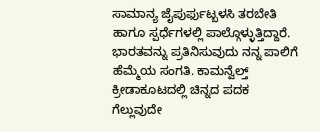ಸಾಮಾನ್ಯ ಜೈಪುರ್ಫುಟ್ಬಳಸಿ ತರಬೇತಿ ಹಾಗೂ ಸ್ಪರ್ಧೆಗಳಲ್ಲಿ ಪಾಲ್ಗೊಳ್ಳುತ್ತಿದ್ದಾರೆ.
ಭಾರತವನ್ನು ಪ್ರತಿನಿಸುವುದು ನನ್ನ ಪಾಲಿಗೆ ಹೆಮ್ಮೆಯ ಸಂಗತಿ. ಕಾಮನ್ವೆಲ್ತ್ ಕ್ರೀಡಾಕೂಟದಲ್ಲಿ ಚಿನ್ನದ ಪದಕ ಗೆಲ್ಲುವುದೇ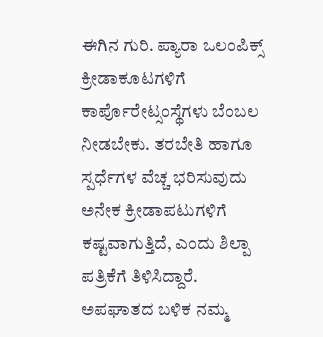ಈಗಿನ ಗುರಿ. ಪ್ಯಾರಾ ಒಲಂಪಿಕ್ಸ್ ಕ್ರೀಡಾಕೂಟಗಳಿಗೆ ಕಾರ್ಪೊರೇಟ್ಸಂಸ್ಥೆಗಳು ಬೆಂಬಲ ನೀಡಬೇಕು. ತರಬೇತಿ ಹಾಗೂ ಸ್ಪರ್ಧೆಗಳ ವೆಚ್ಚ ಭರಿಸುವುದು ಅನೇಕ ಕ್ರೀಡಾಪಟುಗಳಿಗೆ ಕಷ್ಟವಾಗುತ್ತಿದೆ, ಎಂದು ಶಿಲ್ಪಾ ಪತ್ರಿಕೆಗೆ ತಿಳಿಸಿದ್ದಾರೆ.
ಅಪಘಾತದ ಬಳಿಕ ನಮ್ಮ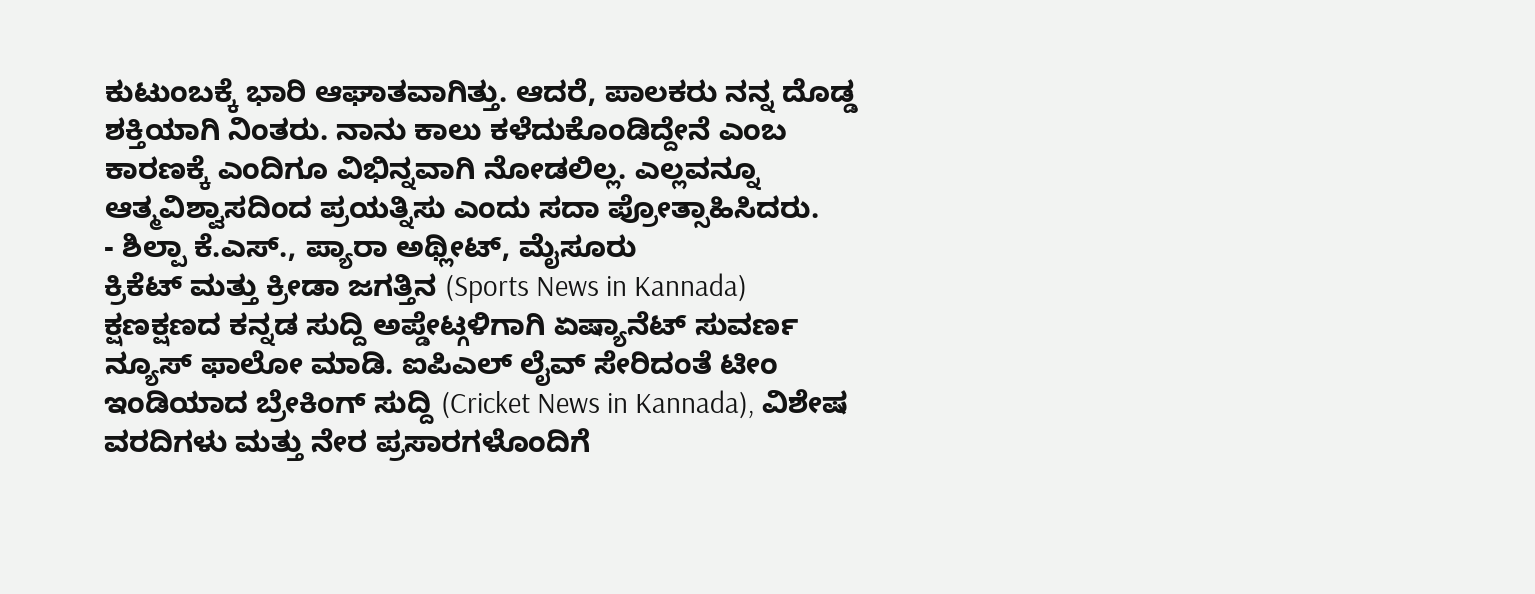ಕುಟುಂಬಕ್ಕೆ ಭಾರಿ ಆಘಾತವಾಗಿತ್ತು. ಆದರೆ, ಪಾಲಕರು ನನ್ನ ದೊಡ್ಡ ಶಕ್ತಿಯಾಗಿ ನಿಂತರು. ನಾನು ಕಾಲು ಕಳೆದುಕೊಂಡಿದ್ದೇನೆ ಎಂಬ ಕಾರಣಕ್ಕೆ ಎಂದಿಗೂ ವಿಭಿನ್ನವಾಗಿ ನೋಡಲಿಲ್ಲ. ಎಲ್ಲವನ್ನೂ ಆತ್ಮವಿಶ್ವಾಸದಿಂದ ಪ್ರಯತ್ನಿಸು ಎಂದು ಸದಾ ಪ್ರೋತ್ಸಾಹಿಸಿದರು.
- ಶಿಲ್ಪಾ ಕೆ.ಎಸ್., ಪ್ಯಾರಾ ಅಥ್ಲೀಟ್, ಮೈಸೂರು
ಕ್ರಿಕೆಟ್ ಮತ್ತು ಕ್ರೀಡಾ ಜಗತ್ತಿನ (Sports News in Kannada) ಕ್ಷಣಕ್ಷಣದ ಕನ್ನಡ ಸುದ್ದಿ ಅಪ್ಡೇಟ್ಗಳಿಗಾಗಿ ಏಷ್ಯಾನೆಟ್ ಸುವರ್ಣ ನ್ಯೂಸ್ ಫಾಲೋ ಮಾಡಿ. ಐಪಿಎಲ್ ಲೈವ್ ಸೇರಿದಂತೆ ಟೀಂ ಇಂಡಿಯಾದ ಬ್ರೇಕಿಂಗ್ ಸುದ್ದಿ (Cricket News in Kannada), ವಿಶೇಷ ವರದಿಗಳು ಮತ್ತು ನೇರ ಪ್ರಸಾರಗಳೊಂದಿಗೆ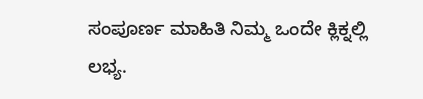ಸಂಪೂರ್ಣ ಮಾಹಿತಿ ನಿಮ್ಮ ಒಂದೇ ಕ್ಲಿಕ್ನಲ್ಲಿ ಲಭ್ಯ.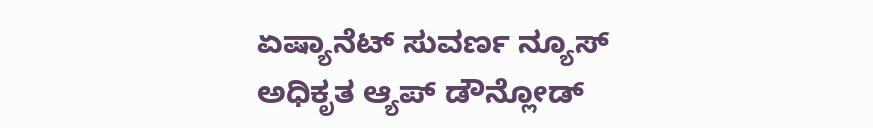ಏಷ್ಯಾನೆಟ್ ಸುವರ್ಣ ನ್ಯೂಸ್ ಅಧಿಕೃತ ಆ್ಯಪ್ ಡೌನ್ಲೋಡ್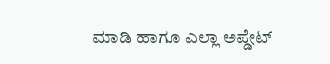ಮಾಡಿ ಹಾಗೂ ಎಲ್ಲಾ ಅಪ್ಡೇಟ್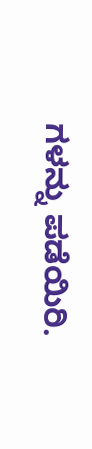ಗಳನ್ನು ಪಡೆಯಿರಿ.